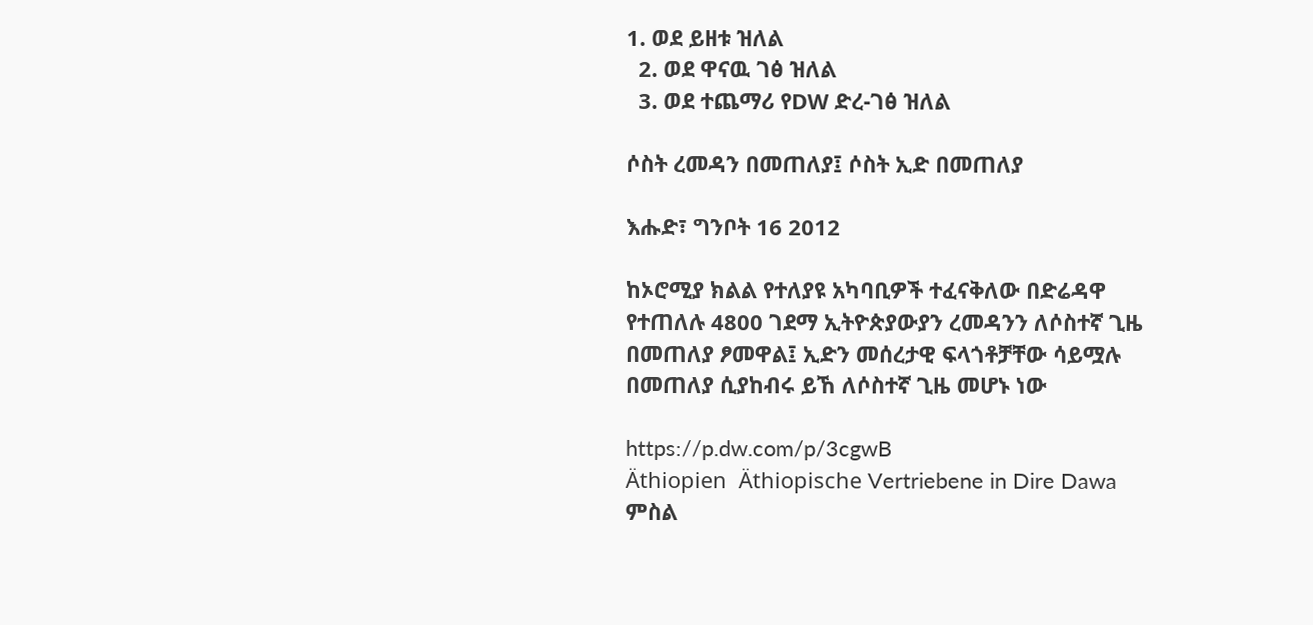1. ወደ ይዘቱ ዝለል
  2. ወደ ዋናዉ ገፅ ዝለል
  3. ወደ ተጨማሪ የDW ድረ-ገፅ ዝለል

ሶስት ረመዳን በመጠለያ፤ ሶስት ኢድ በመጠለያ

እሑድ፣ ግንቦት 16 2012

ከኦሮሚያ ክልል የተለያዩ አካባቢዎች ተፈናቅለው በድሬዳዋ የተጠለሉ 4800 ገደማ ኢትዮጵያውያን ረመዳንን ለሶስተኛ ጊዜ በመጠለያ ፆመዋል፤ ኢድን መሰረታዊ ፍላጎቶቻቸው ሳይሟሉ በመጠለያ ሲያከብሩ ይኸ ለሶስተኛ ጊዜ መሆኑ ነው

https://p.dw.com/p/3cgwB
Äthiopien  Äthiopische Vertriebene in Dire Dawa
ምስል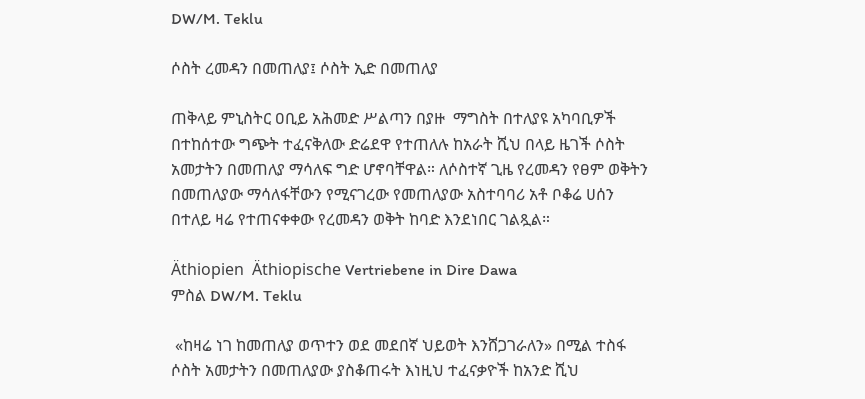DW/M. Teklu

ሶስት ረመዳን በመጠለያ፤ ሶስት ኢድ በመጠለያ

ጠቅላይ ምኒስትር ዐቢይ አሕመድ ሥልጣን በያዙ  ማግስት በተለያዩ አካባቢዎች በተከሰተው ግጭት ተፈናቅለው ድሬደዋ የተጠለሉ ከአራት ሺህ በላይ ዜገች ሶስት አመታትን በመጠለያ ማሳለፍ ግድ ሆኖባቸዋል። ለሶስተኛ ጊዜ የረመዳን የፀም ወቅትን በመጠለያው ማሳለፋቸውን የሚናገረው የመጠለያው አስተባባሪ አቶ ቦቆሬ ሀሰን በተለይ ዛሬ የተጠናቀቀው የረመዳን ወቅት ከባድ እንደነበር ገልጿል።

Äthiopien  Äthiopische Vertriebene in Dire Dawa
ምስል DW/M. Teklu

 «ከዛሬ ነገ ከመጠለያ ወጥተን ወደ መደበኛ ህይወት እንሸጋገራለን» በሚል ተስፋ ሶስት አመታትን በመጠለያው ያስቆጠሩት እነዚህ ተፈናቃዮች ከአንድ ሺህ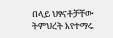በላይ ህፃናቶቻቸው ትምህረት እየተማሩ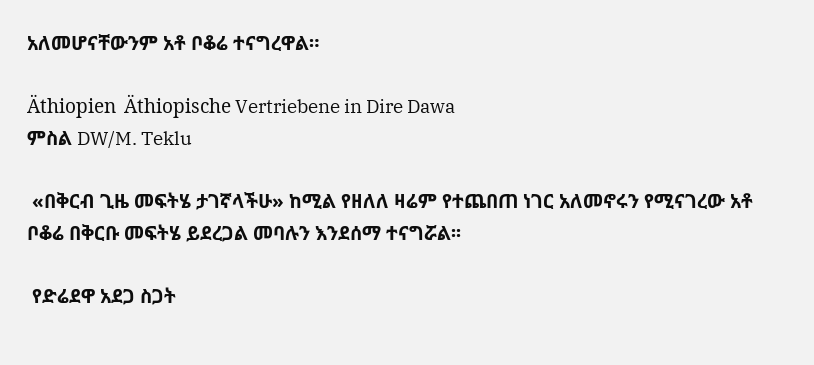አለመሆናቸውንም አቶ ቦቆሬ ተናግረዋል።

Äthiopien  Äthiopische Vertriebene in Dire Dawa
ምስል DW/M. Teklu

 «በቅርብ ጊዜ መፍትሄ ታገኛላችሁ» ከሚል የዘለለ ዛሬም የተጨበጠ ነገር አለመኖሩን የሚናገረው አቶ ቦቆሬ በቅርቡ መፍትሄ ይደረጋል መባሉን እንደሰማ ተናግሯል፡፡

 የድሬደዋ አደጋ ስጋት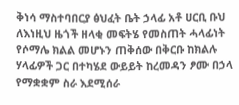ቅነሳ ማስተባበርያ ፅህፈት ቤት ኃላፊ አቶ ሀርቢ ቡህ ለእነዚህ ዜጎች ዘላቂ መፍትሄ የመስጠት ሓላፊነት የሶማሌ ክልል መሆኑን ጠቅሰው በቅርቡ ከክልሉ ሃላፊዎች ጋር በተካሄደ ውይይት ከረመዳን ፆሙ በኃላ የማቋቋም ስራ እደሚሰራ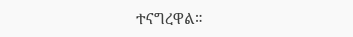ተናግረዋል።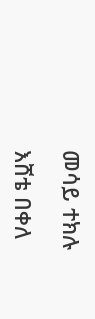መሳይ ተክሉ

እሸቴ በቀለ